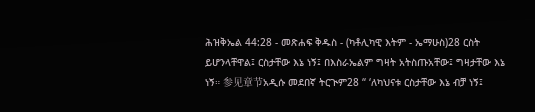ሕዝቅኤል 44:28 - መጽሐፍ ቅዱስ - (ካቶሊካዊ እትም - ኤማሁስ)28 ርስት ይሆንላቸዋል፤ ርስታቸው እኔ ነኝ፤ በእስራኤልም ግዛት አትስጡአቸው፤ ግዛታቸው እኔ ነኝ። 参见章节አዲሱ መደበኛ ትርጒም28 “ ‘ለካህናቱ ርስታቸው እኔ ብቻ ነኝ፤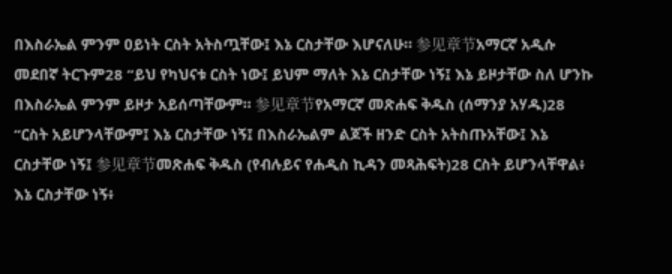በእስራኤል ምንም ዐይነት ርስት አትስጧቸው፤ እኔ ርስታቸው እሆናለሁ። 参见章节አማርኛ አዲሱ መደበኛ ትርጉም28 “ይህ የካህናቱ ርስት ነው፤ ይህም ማለት እኔ ርስታቸው ነኝ፤ እኔ ይዞታቸው ስለ ሆንኩ በእስራኤል ምንም ይዞታ አይሰጣቸውም። 参见章节የአማርኛ መጽሐፍ ቅዱስ (ሰማንያ አሃዱ)28 “ርስት አይሆንላቸውም፤ እኔ ርስታቸው ነኝ፤ በእስራኤልም ልጆች ዘንድ ርስት አትስጡአቸው፤ እኔ ርስታቸው ነኝ፤ 参见章节መጽሐፍ ቅዱስ (የብሉይና የሐዲስ ኪዳን መጻሕፍት)28 ርስት ይሆንላቸዋል፥ እኔ ርስታቸው ነኝ፥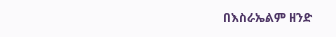በእስራኤልም ዘንድ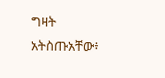ግዛት አትስጡአቸው፥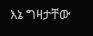እኔ ግዛታቸው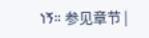ነኝ። 参见章节 |